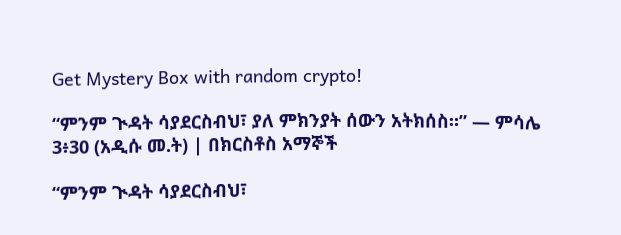Get Mystery Box with random crypto!

“ምንም ጒዳት ሳያደርስብህ፣ ያለ ምክንያት ሰውን አትክሰስ።” — ምሳሌ 3፥30 (አዲሱ መ.ት) | በክርስቶስ አማኞች

“ምንም ጒዳት ሳያደርስብህ፣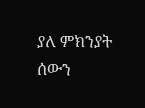ያለ ምክንያት ሰውን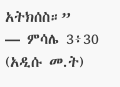አትክሰስ።”
— ምሳሌ 3፥30 (አዲሱ መ.ት)